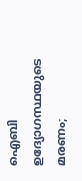ഐബി ഉദ്യോഗസ്ഥയുടെ മരണം;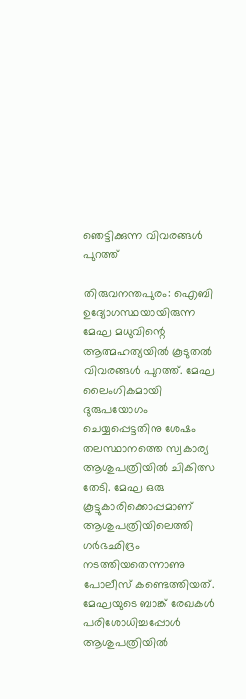ഞെട്ടിക്കുന്ന വിവരങ്ങള്‍ പുറത്ത്

തിരുവനന്തപുരം: ഐബി ഉദ്യോഗസ്ഥയായിരുന്ന മേഘ മധുവിന്റെ ആത്മഹത്യയില്‍ കൂടുതല്‍ വിവരങ്ങള്‍ പുറത്ത്. മേഘ ലൈംഗികമായി ദുരുപയോഗം ചെയ്യപ്പെട്ടതിനു ശേഷം തലസ്ഥാനത്തെ സ്വകാര്യ ആശുപത്രിയില്‍ ചികിത്സ തേടി. മേഘ ഒരു കൂട്ടുകാരിക്കൊപ്പമാണ് ആശുപത്രിയിലെത്തി ഗർഭഛിദ്രം നടത്തിയതെന്നാണു പോലീസ് കണ്ടെത്തിയത്. മേഘയുടെ ബാങ്ക് രേഖകള്‍ പരിശോധിച്ചപ്പോള്‍ ആശുപത്രിയില്‍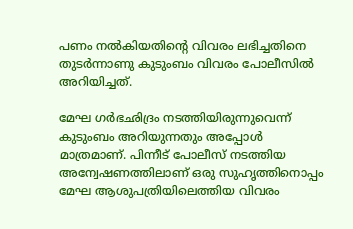പണം നല്‍കിയതിന്റെ വിവരം ലഭിച്ചതിനെ തുടർന്നാണു കുടുംബം വിവരം പോലീസില്‍ അറിയിച്ചത്.

മേഘ ഗർഭഛിദ്രം നടത്തിയിരുന്നുവെന്ന് കുടുംബം അറിയുന്നതും അപ്പോള്‍ മാത്രമാണ്. പിന്നീട് പോലീസ് നടത്തിയ അന്വേഷണത്തിലാണ് ഒരു സുഹൃത്തിനൊപ്പം മേഘ ആശുപത്രിയിലെത്തിയ വിവരം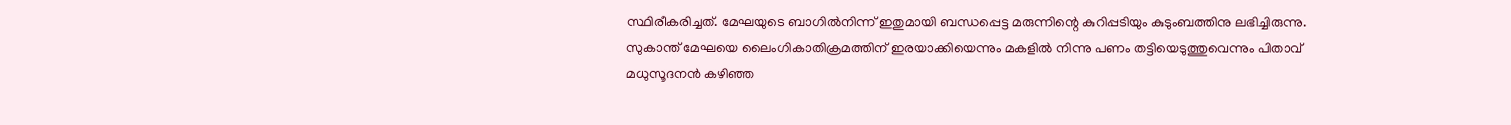സ്ഥിരീകരിച്ചത്. മേഘയുടെ ബാഗില്‍നിന്ന് ഇതുമായി ബന്ധപ്പെട്ട മരുന്നിന്റെ കുറിപ്പടിയും കുടുംബത്തിനു ലഭിച്ചിരുന്നു. സുകാന്ത് മേഘയെ ലൈംഗികാതിക്രമത്തിന് ഇരയാക്കിയെന്നും മകളില്‍ നിന്നു പണം തട്ടിയെടുത്തുവെന്നും പിതാവ് മധുസൂദനൻ കഴിഞ്ഞ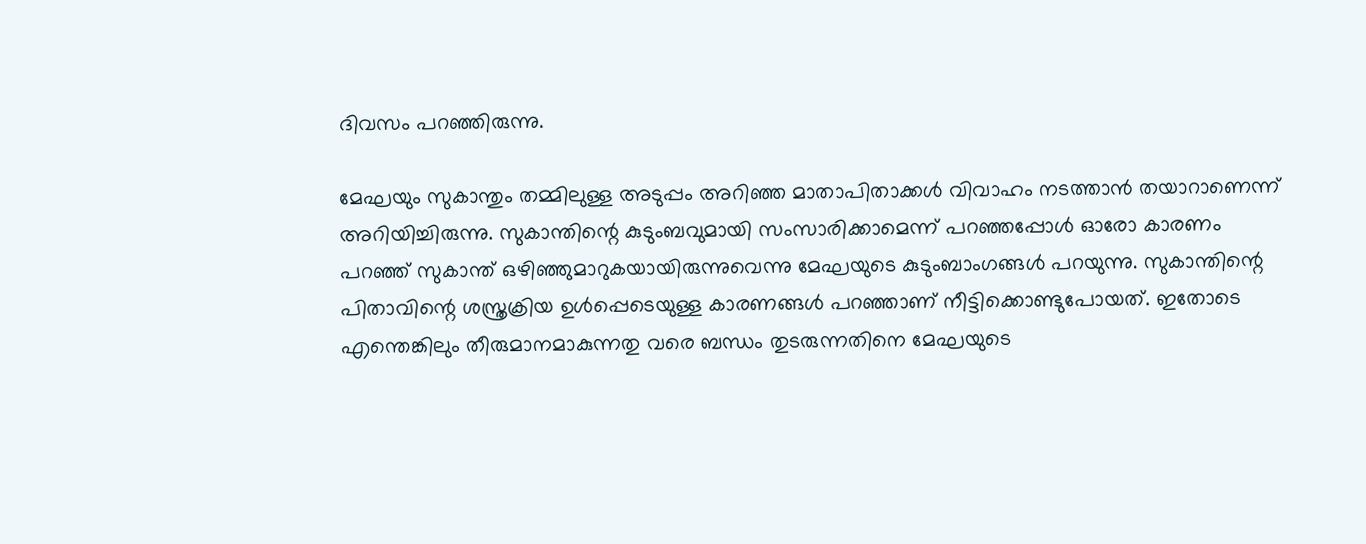ദിവസം പറഞ്ഞിരുന്നു.

മേഘയും സുകാന്തും തമ്മിലുള്ള അടുപ്പം അറിഞ്ഞ മാതാപിതാക്കള്‍ വിവാഹം നടത്താൻ തയാറാണെന്ന് അറിയിച്ചിരുന്നു. സുകാന്തിന്റെ കുടുംബവുമായി സംസാരിക്കാമെന്ന് പറഞ്ഞപ്പോള്‍ ഓരോ കാരണം പറഞ്ഞ് സുകാന്ത് ഒഴിഞ്ഞുമാറുകയായിരുന്നുവെന്നു മേഘയുടെ കുടുംബാംഗങ്ങള്‍ പറയുന്നു. സുകാന്തിന്റെ പിതാവിന്റെ ശസ്ത്രക്രിയ ഉള്‍പ്പെടെയുള്ള കാരണങ്ങള്‍ പറഞ്ഞാണ് നീട്ടിക്കൊണ്ടുപോയത്. ഇതോടെ എന്തെങ്കിലും തീരുമാനമാകുന്നതു വരെ ബന്ധം തുടരുന്നതിനെ മേഘയുടെ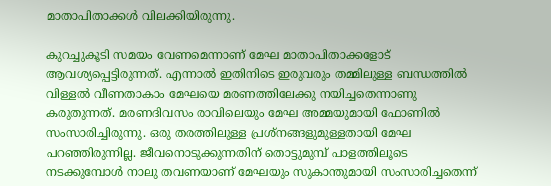മാതാപിതാക്കള്‍ വിലക്കിയിരുന്നു.

കുറച്ചുകൂടി സമയം വേണമെന്നാണ് മേഘ മാതാപിതാക്കളോട് ആവശ്യപ്പെട്ടിരുന്നത്. എന്നാല്‍ ഇതിനിടെ ഇരുവരും തമ്മിലുള്ള ബന്ധത്തില്‍ വിള്ളല്‍ വീണതാകാം മേഘയെ മരണത്തിലേക്കു നയിച്ചതെന്നാണു കരുതുന്നത്. മരണദിവസം രാവിലെയും മേഘ അമ്മയുമായി ഫോണില്‍ സംസാരിച്ചിരുന്നു. ഒരു തരത്തിലുള്ള പ്രശ്‌നങ്ങളുമുള്ളതായി മേഘ പറഞ്ഞിരുന്നില്ല. ജീവനൊടുക്കുന്നതിന് തൊട്ടുമുമ്പ് പാളത്തിലൂടെ നടക്കുമ്പോൾ നാലു തവണയാണ് മേഘയും സുകാന്തുമായി സംസാരിച്ചതെന്ന്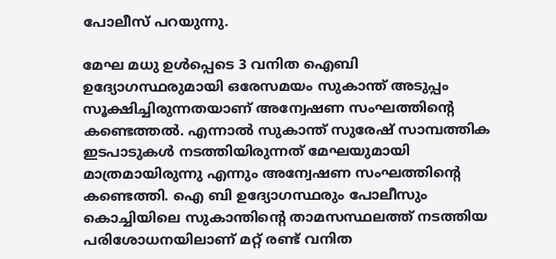പോലീസ് പറയുന്നു.

മേഘ മധു ഉള്‍പ്പെടെ 3 വനിത ഐബി ഉദ്യോഗസ്ഥരുമായി ഒരേസമയം സുകാന്ത് അടുപ്പം സൂക്ഷിച്ചിരുന്നതയാണ് അന്വേഷണ സംഘത്തിന്റെ കണ്ടെത്തല്‍. എന്നാല്‍ സുകാന്ത് സുരേഷ് സാമ്പത്തിക ഇടപാടുകള്‍ നടത്തിയിരുന്നത് മേഘയുമായി മാത്രമായിരുന്നു എന്നും അന്വേഷണ സംഘത്തിന്റെ കണ്ടെത്തി. ഐ ബി ഉദ്യോഗസ്ഥരും പോലീസും കൊച്ചിയിലെ സുകാന്തിന്റെ താമസസ്ഥലത്ത് നടത്തിയ പരിശോധനയിലാണ് മറ്റ് രണ്ട് വനിത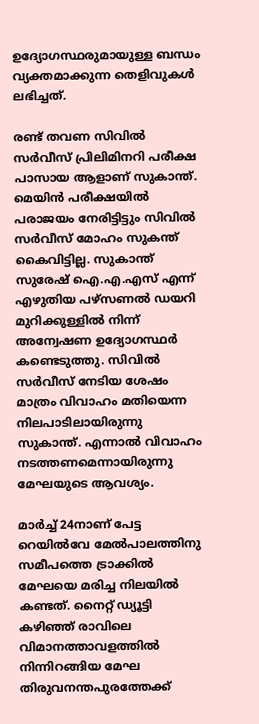ഉദ്യോഗസ്ഥരുമായുള്ള ബന്ധം വ്യക്തമാക്കുന്ന തെളിവുകള്‍ ലഭിച്ചത്.

രണ്ട് തവണ സിവില്‍ സർവീസ് പ്രിലിമിനറി പരീക്ഷ പാസായ ആളാണ് സുകാന്ത്. മെയിൻ പരീക്ഷയില്‍ പരാജയം നേരിട്ടിട്ടും സിവില്‍ സർവീസ് മോഹം സുകന്ത് കൈവിട്ടില്ല. സുകാന്ത് സുരേഷ് ഐ.എ.എസ് എന്ന് എഴുതിയ പഴ്സണല്‍ ഡയറി മുറിക്കുള്ളില്‍ നിന്ന് അന്വേഷണ ഉദ്യോഗസ്ഥർ കണ്ടെടുത്തു. സിവില്‍ സർവീസ് നേടിയ ശേഷം മാത്രം വിവാഹം മതിയെന്ന നിലപാടിലായിരുന്നു സുകാന്ത്‌. എന്നാല്‍ വിവാഹം നടത്തണമെന്നായിരുന്നു മേഘയുടെ ആവശ്യം.

മാർച്ച്‌ 24നാണ് പേട്ട റെയില്‍വേ മേല്‍പാലത്തിനു സമീപത്തെ ട്രാക്കില്‍ മേഘയെ മരിച്ച നിലയില്‍ കണ്ടത്. നൈറ്റ് ഡ്യൂട്ടി കഴിഞ്ഞ് രാവിലെ വിമാനത്താവളത്തില്‍ നിന്നിറങ്ങിയ മേഘ തിരുവനന്തപുരത്തേക്ക്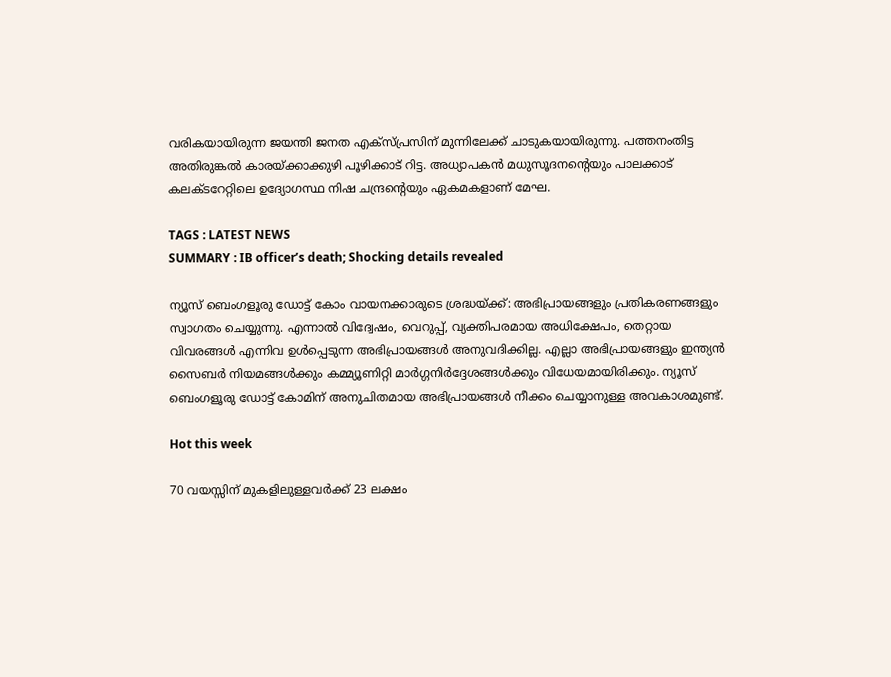വരികയായിരുന്ന ജയന്തി ജനത എക്‌സ്പ്രസിന് മുന്നിലേക്ക് ചാടുകയായിരുന്നു. പത്തനംതിട്ട അതിരുങ്കല്‍ കാരയ്ക്കാക്കുഴി പൂഴിക്കാട് റിട്ട. അധ്യാപകൻ മധുസൂദനന്റെയും പാലക്കാട് കലക്ടറേറ്റിലെ ഉദ്യോഗസ്ഥ നിഷ ചന്ദ്രന്റെയും ഏകമകളാണ് മേഘ.

TAGS : LATEST NEWS
SUMMARY : IB officer’s death; Shocking details revealed

ന്യൂസ് ബെംഗളൂരു ഡോട്ട് കോം വായനക്കാരുടെ ശ്രദ്ധയ്ക്ക്: അഭിപ്രായങ്ങളും പ്രതികരണങ്ങളും സ്വാഗതം ചെയ്യുന്നു. എന്നാൽ വിദ്വേഷം, വെറുപ്പ്, വ്യക്തിപരമായ അധിക്ഷേപം, തെറ്റായ വിവരങ്ങൾ എന്നിവ ഉൾപ്പെടുന്ന അഭിപ്രായങ്ങൾ അനുവദിക്കില്ല. എല്ലാ അഭിപ്രായങ്ങളും ഇന്ത്യൻ സൈബർ നിയമങ്ങൾക്കും കമ്മ്യൂണിറ്റി മാർഗ്ഗനിർദ്ദേശങ്ങൾക്കും വിധേയമായിരിക്കും. ന്യൂസ് ബെംഗളൂരു ഡോട്ട് കോമിന് അനുചിതമായ അഭിപ്രായങ്ങൾ നീക്കം ചെയ്യാനുള്ള അവകാശമുണ്ട്.

Hot this week

70 വയസ്സിന് മുകളിലുള്ളവര്‍ക്ക് 23 ലക്ഷം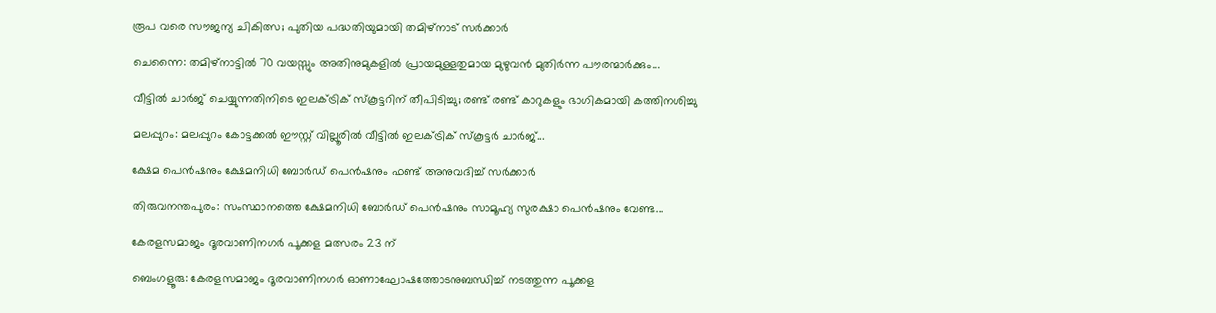രൂപ വരെ സൗജന്യ ചികിത്സ; പുതിയ പദ്ധതിയുമായി തമിഴ്നാട് സര്‍ക്കാര്‍

ചെന്നൈ: തമിഴ്‌നാട്ടില്‍ 70 വയസ്സും അതിനുമുകളില്‍ പ്രായമുള്ളതുമായ മുഴുവൻ മുതിർന്ന പൗരന്മാർക്കും...

വീട്ടില്‍ ചാര്‍ജ് ചെയ്യുന്നതിനിടെ ഇലക്‌ട്രിക് സ്‌കൂട്ടറിന് തീപിടിച്ചു; രണ്ട് രണ്ട് കാറുകളും ഭാഗികമായി കത്തിനശിച്ചു

മലപ്പുറം: മലപ്പുറം കോട്ടക്കല്‍ ഈസ്റ്റ് വില്ലൂരില്‍ വീട്ടില്‍ ഇലക്‌ട്രിക് സ്കൂട്ടർ ചാർജ്...

ക്ഷേമ പെൻഷനും ക്ഷേമനിധി ബോര്‍ഡ് പെൻഷനും ഫണ്ട് അനുവദിച്ച്‌ സര്‍ക്കാര്‍

തിരുവനന്തപുരം: സംസ്ഥാനത്തെ ക്ഷേമനിധി ബോർഡ് പെൻഷനും സാമൂഹ്യ സുരക്ഷാ പെൻഷനും വേണ്ട...

കേരളസമാജം ദൂരവാണിനഗർ പൂക്കള മത്സരം 23 ന്

ബെംഗളൂരു: കേരളസമാജം ദൂരവാണിനഗർ ഓണാഘോഷത്തോടനുബന്ധിച്ച് നടത്തുന്ന പൂക്കള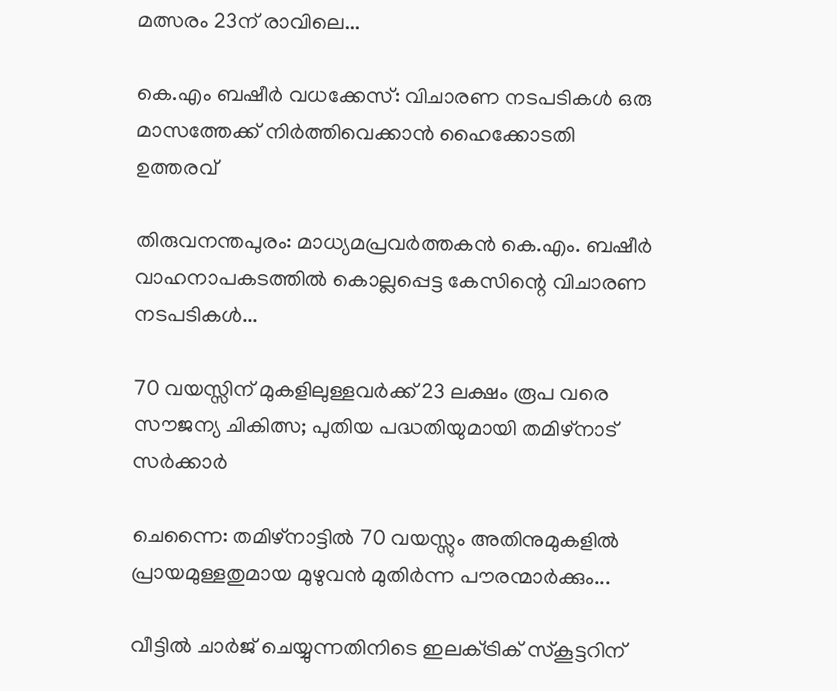മത്സരം 23ന് രാവിലെ...

കെ.എം ബഷീര്‍ വധക്കേസ്: വിചാരണ നടപടികള്‍ ഒരു മാസത്തേക്ക് നിര്‍ത്തിവെക്കാൻ ഹൈക്കോടതി ഉത്തരവ്

തിരുവനന്തപുരം: മാധ്യമപ്രവർത്തകൻ കെ.എം. ബഷീർ വാഹനാപകടത്തില്‍ കൊല്ലപ്പെട്ട കേസിന്റെ വിചാരണ നടപടികള്‍...

70 വയസ്സിന് മുകളിലുള്ളവര്‍ക്ക് 23 ലക്ഷം രൂപ വരെ സൗജന്യ ചികിത്സ; പുതിയ പദ്ധതിയുമായി തമിഴ്നാട് സര്‍ക്കാര്‍

ചെന്നൈ: തമിഴ്‌നാട്ടില്‍ 70 വയസ്സും അതിനുമുകളില്‍ പ്രായമുള്ളതുമായ മുഴുവൻ മുതിർന്ന പൗരന്മാർക്കും...

വീട്ടില്‍ ചാര്‍ജ് ചെയ്യുന്നതിനിടെ ഇലക്‌ട്രിക് സ്‌കൂട്ടറിന്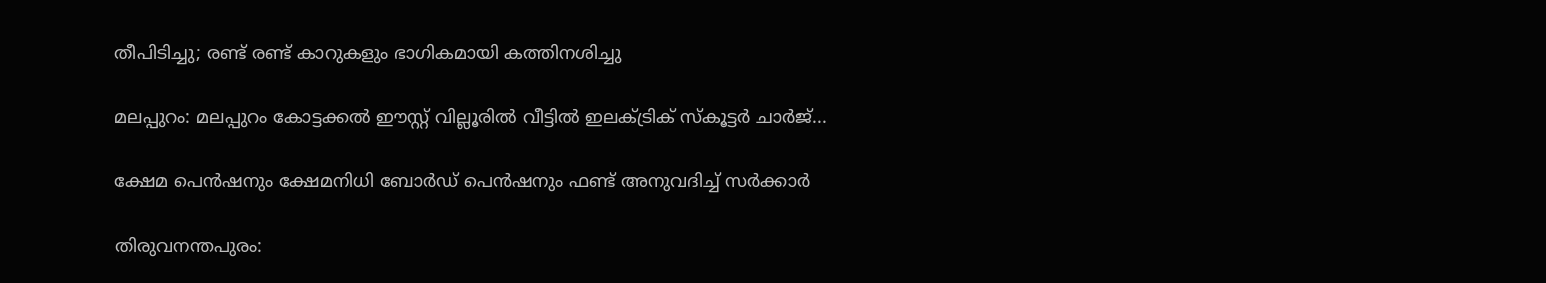തീപിടിച്ചു; രണ്ട് രണ്ട് കാറുകളും ഭാഗികമായി കത്തിനശിച്ചു

മലപ്പുറം: മലപ്പുറം കോട്ടക്കല്‍ ഈസ്റ്റ് വില്ലൂരില്‍ വീട്ടില്‍ ഇലക്‌ട്രിക് സ്കൂട്ടർ ചാർജ്...

ക്ഷേമ പെൻഷനും ക്ഷേമനിധി ബോര്‍ഡ് പെൻഷനും ഫണ്ട് അനുവദിച്ച്‌ സര്‍ക്കാര്‍

തിരുവനന്തപുരം: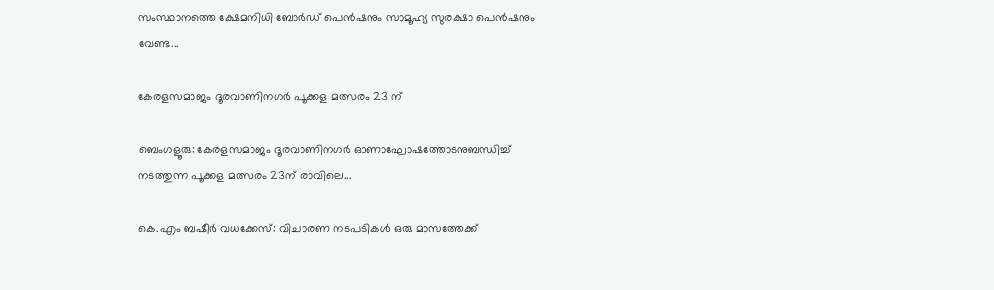സംസ്ഥാനത്തെ ക്ഷേമനിധി ബോർഡ് പെൻഷനും സാമൂഹ്യ സുരക്ഷാ പെൻഷനും വേണ്ട...

കേരളസമാജം ദൂരവാണിനഗർ പൂക്കള മത്സരം 23 ന്

ബെംഗളൂരു: കേരളസമാജം ദൂരവാണിനഗർ ഓണാഘോഷത്തോടനുബന്ധിച്ച് നടത്തുന്ന പൂക്കള മത്സരം 23ന് രാവിലെ...

കെ.എം ബഷീര്‍ വധക്കേസ്: വിചാരണ നടപടികള്‍ ഒരു മാസത്തേക്ക്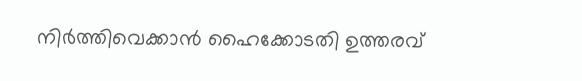നിര്‍ത്തിവെക്കാൻ ഹൈക്കോടതി ഉത്തരവ്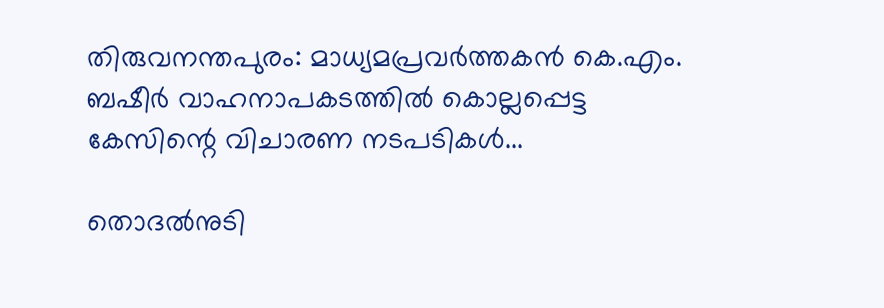തിരുവനന്തപുരം: മാധ്യമപ്രവർത്തകൻ കെ.എം. ബഷീർ വാഹനാപകടത്തില്‍ കൊല്ലപ്പെട്ട കേസിന്റെ വിചാരണ നടപടികള്‍...

തൊദൽനുടി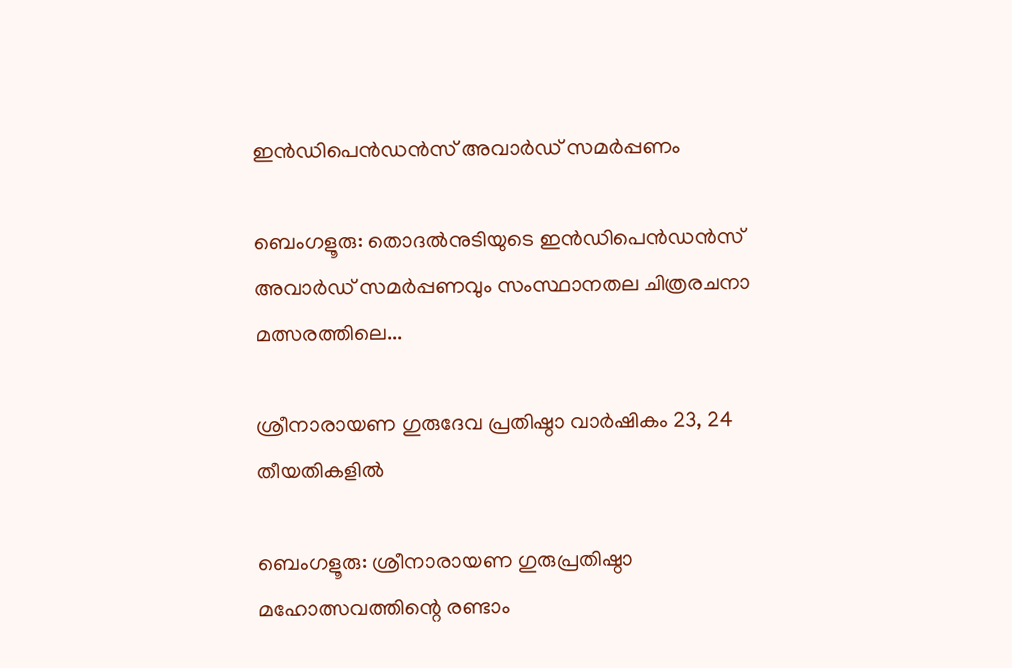ഇൻഡിപെൻഡൻസ് അവാർഡ് സമർപ്പണം

ബെംഗളൂരു: തൊദൽനുടിയുടെ ഇൻഡിപെൻഡൻസ് അവാർഡ് സമർപ്പണവും സംസ്ഥാനതല ചിത്രരചനാ മത്സരത്തിലെ...

ശ്രീനാരായണ ഗുരുദേവ പ്രതിഷ്ഠാ വാർഷികം 23, 24 തീയതികളിൽ

ബെംഗളൂരു: ശ്രീനാരായണ ഗുരുപ്രതിഷ്ഠാ മഹോത്സവത്തിന്റെ രണ്ടാം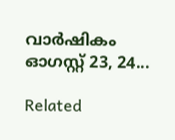വാർഷികം ഓഗസ്റ്റ് 23, 24...

Related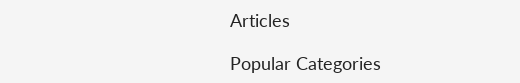Articles

Popular Categories